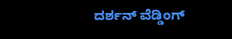ದರ್ಶನ್‌ ವೆಡ್ಡಿಂಗ್‌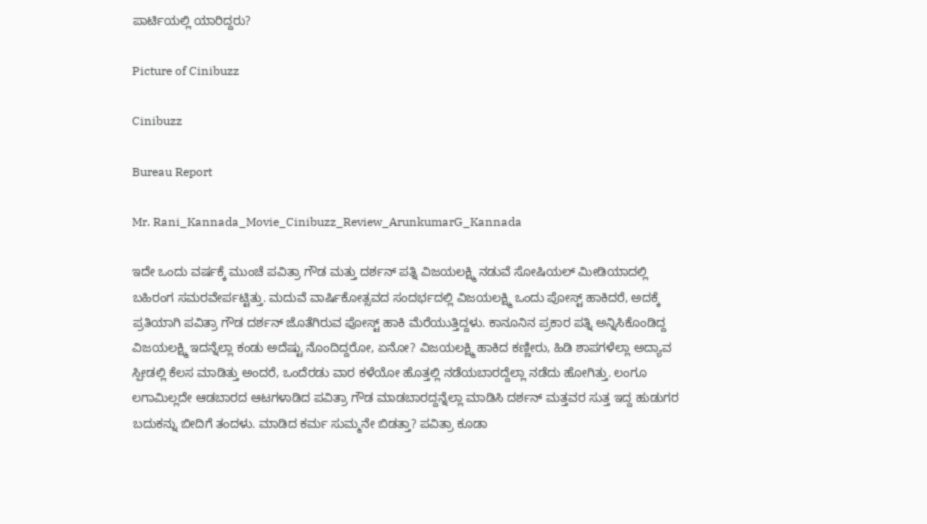ಪಾರ್ಟಿಯಲ್ಲಿ ಯಾರಿದ್ದರು?

Picture of Cinibuzz

Cinibuzz

Bureau Report

Mr. Rani_Kannada_Movie_Cinibuzz_Review_ArunkumarG_Kannada

ಇದೇ ಒಂದು ವರ್ಷಕ್ಕೆ ಮುಂಚೆ ಪವಿತ್ರಾ ಗೌಡ ಮತ್ತು ದರ್ಶನ್‌ ಪತ್ನಿ ವಿಜಯಲಕ್ಷ್ಮಿ ನಡುವೆ ಸೋಷಿಯಲ್‌ ಮೀಡಿಯಾದಲ್ಲಿ ಬಹಿರಂಗ ಸಮರವೇರ್ಪಟ್ಟಿತ್ತು. ಮದುವೆ ವಾರ್ಷಿಕೋತ್ಸವದ ಸಂದರ್ಭದಲ್ಲಿ ವಿಜಯಲಕ್ಷ್ಮಿ ಒಂದು ಪೋಸ್ಟ್‌ ಹಾಕಿದರೆ, ಅದಕ್ಕೆ ಪ್ರತಿಯಾಗಿ ಪವಿತ್ರಾ ಗೌಡ ದರ್ಶನ್‌ ಜೊತೆಗಿರುವ ಪೋಸ್ಟ್‌ ಹಾಕಿ ಮೆರೆಯುತ್ತಿದ್ದಳು. ಕಾನೂನಿನ ಪ್ರಕಾರ ಪತ್ನಿ ಅನ್ನಿಸಿಕೊಂಡಿದ್ದ ವಿಜಯಲಕ್ಷ್ಮಿ ಇದನ್ನೆಲ್ಲಾ ಕಂಡು ಅದೆಷ್ಟು ನೊಂದಿದ್ದರೋ, ಏನೋ? ವಿಜಯಲಕ್ಷ್ಮಿ ಹಾಕಿದ ಕಣ್ಣೀರು, ಹಿಡಿ ಶಾಪಗಳೆಲ್ಲಾ ಅದ್ಯಾವ ಸ್ಪೀಡಲ್ಲಿ ಕೆಲಸ ಮಾಡಿತ್ತು ಅಂದರೆ, ಒಂದೆರಡು ವಾರ ಕಳೆಯೋ ಹೊತ್ತಲ್ಲಿ ನಡೆಯಬಾರದ್ದೆಲ್ಲಾ ನಡೆದು ಹೋಗಿತ್ತು. ಲಂಗೂ ಲಗಾಮಿಲ್ಲದೇ ಆಡಬಾರದ ಆಟಗಳಾಡಿದ ಪವಿತ್ರಾ ಗೌಡ ಮಾಡಬಾರದ್ದನ್ನೆಲ್ಲಾ ಮಾಡಿಸಿ ದರ್ಶನ್‌ ಮತ್ತವರ ಸುತ್ತ ಇದ್ದ ಹುಡುಗರ ಬದುಕನ್ನು ಬೀದಿಗೆ ತಂದಳು. ಮಾಡಿದ ಕರ್ಮ ಸುಮ್ಮನೇ ಬಿಡತ್ತಾ? ಪವಿತ್ರಾ ಕೂಡಾ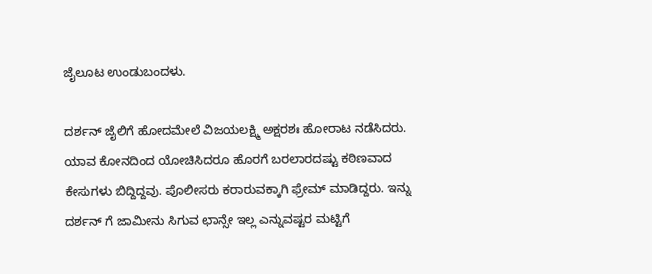ಜೈಲೂಟ ಉಂಡುಬಂದಳು.

ದರ್ಶನ್‌ ಜೈಲಿಗೆ ಹೋದಮೇಲೆ ವಿಜಯಲಕ್ಷ್ಮಿ ಅಕ್ಷರಶಃ ಹೋರಾಟ ನಡೆಸಿದರು. ಯಾವ ಕೋನದಿಂದ ಯೋಚಿಸಿದರೂ ಹೊರಗೆ ಬರಲಾರದಷ್ಟು ಕಠಿಣವಾದ ಕೇಸುಗಳು ಬಿದ್ದಿದ್ದವು. ಪೊಲೀಸರು ಕರಾರುವಕ್ಕಾಗಿ ಫ‍್ರೇಮ್‌ ಮಾಡಿದ್ದರು. ಇನ್ನು ದರ್ಶನ್‌ ಗೆ ಜಾಮೀನು ಸಿಗುವ ಛಾನ್ಸೇ ಇಲ್ಲ ಎನ್ನುವಷ್ಟರ ಮಟ್ಟಿಗೆ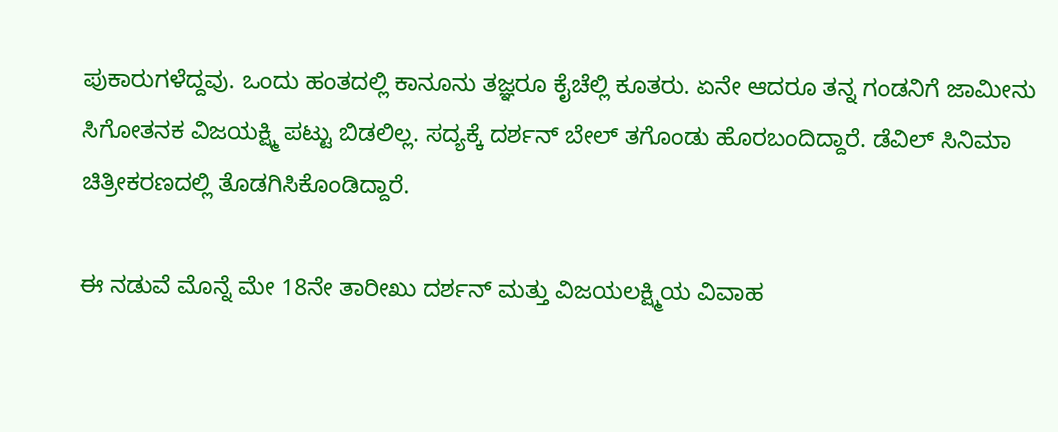ಪುಕಾರುಗಳೆದ್ದವು. ಒಂದು ಹಂತದಲ್ಲಿ ಕಾನೂನು ತಜ್ಞರೂ ಕೈಚೆಲ್ಲಿ ಕೂತರು. ಏನೇ ಆದರೂ ತನ್ನ ಗಂಡನಿಗೆ ಜಾಮೀನು ಸಿಗೋತನಕ ವಿಜಯಕ್ಷ್ಮಿ ಪಟ್ಟು ಬಿಡಲಿಲ್ಲ. ಸದ್ಯಕ್ಕೆ ದರ್ಶನ್‌ ಬೇಲ್‌ ತಗೊಂಡು ಹೊರಬಂದಿದ್ದಾರೆ. ಡೆವಿಲ್ ಸಿನಿಮಾ ಚಿತ್ರೀಕರಣದಲ್ಲಿ ತೊಡಗಿಸಿಕೊಂಡಿದ್ದಾರೆ.

ಈ ನಡುವೆ ಮೊನ್ನೆ ಮೇ 18ನೇ ತಾರೀಖು ದರ್ಶನ್‌ ಮತ್ತು ವಿಜಯಲಕ್ಷ್ಮಿಯ ವಿವಾಹ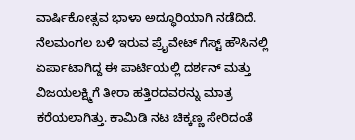ವಾರ್ಷಿಕೋತ್ಸವ ಭಾಳಾ ಅದ್ಧೂರಿಯಾಗಿ ನಡೆದಿದೆ. ನೆಲಮಂಗಲ ಬಳಿ ಇರುವ ಪ್ರೈವೇಟ್‌ ಗೆಸ್ಟ್‌ ಹೌಸಿನಲ್ಲಿ ಏರ್ಪಾಟಾಗಿದ್ದ ಈ ಪಾರ್ಟಿಯಲ್ಲಿ ದರ್ಶನ್‌ ಮತ್ತು ವಿಜಯಲಕ್ಷ್ಮಿಗೆ ತೀರಾ ಹತ್ತಿರದವರನ್ನು ಮಾತ್ರ ಕರೆಯಲಾಗಿತ್ತು. ಕಾಮಿಡಿ ನಟ ಚಿಕ್ಕಣ್ಣ ಸೇರಿದಂತೆ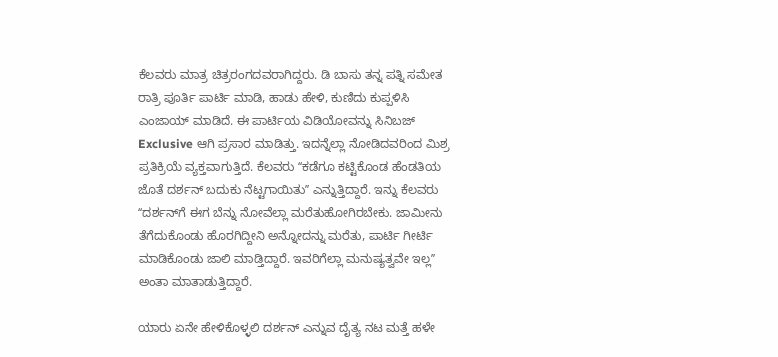ಕೆಲವರು ಮಾತ್ರ ಚಿತ್ರರಂಗದವರಾಗಿದ್ದರು. ಡಿ ಬಾಸು ತನ್ನ ಪತ್ನಿ ಸಮೇತ ರಾತ್ರಿ ಪೂರ್ತಿ ಪಾರ್ಟಿ ಮಾಡಿ, ಹಾಡು ಹೇಳಿ, ಕುಣಿದು ಕುಪ್ಪಳಿಸಿ ಎಂಜಾಯ್‌ ಮಾಡಿದೆ. ಈ ಪಾರ್ಟಿಯ ವಿಡಿಯೋವನ್ನು ಸಿನಿಬಜ್‌ Exclusive ಆಗಿ ಪ್ರಸಾರ ಮಾಡಿತ್ತು. ಇದನ್ನೆಲ್ಲಾ ನೋಡಿದವರಿಂದ ಮಿಶ್ರ ಪ್ರತಿಕ್ರಿಯೆ ವ್ಯಕ್ತವಾಗುತ್ತಿದೆ. ಕೆಲವರು ʻʻಕಡೆಗೂ ಕಟ್ಟಿಕೊಂಡ ಹೆಂಡತಿಯ ಜೊತೆ ದರ್ಶನ್‌ ಬದುಕು ನೆಟ್ಟಗಾಯಿತುʼʼ ಎನ್ನುತ್ತಿದ್ದಾರೆ. ಇನ್ನು ಕೆಲವರು ʻʻದರ್ಶನ್‌ಗೆ ಈಗ ಬೆನ್ನು ನೋವೆಲ್ಲಾ ಮರೆತುಹೋಗಿರಬೇಕು. ಜಾಮೀನು ತೆಗೆದುಕೊಂಡು ಹೊರಗಿದ್ದೀನಿ ಅನ್ನೋದನ್ನು ಮರೆತು, ಪಾರ್ಟಿ ಗೀರ್ಟಿ ಮಾಡಿಕೊಂಡು ಜಾಲಿ ಮಾಡ್ತಿದ್ದಾರೆ. ಇವರಿಗೆಲ್ಲಾ ಮನುಷ್ಯತ್ವವೇ ಇಲ್ಲʼʼ ಅಂತಾ ಮಾತಾಡುತ್ತಿದ್ದಾರೆ.

ಯಾರು ಏನೇ ಹೇಳಿಕೊಳ್ಳಲಿ ದರ್ಶನ್‌ ಎನ್ನುವ ದೈತ್ಯ ನಟ ಮತ್ತೆ ಹಳೇ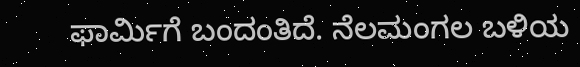ಫಾರ್ಮಿಗೆ ಬಂದಂತಿದೆ. ನೆಲಮಂಗಲ ಬಳಿಯ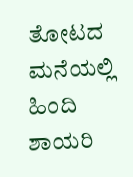ತೋಟದ ಮನೆಯಲ್ಲಿ ಹಿಂದಿ ಶಾಯರಿ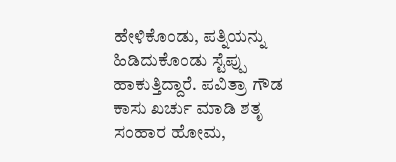ಹೇಳಿಕೊಂಡು, ಪತ್ನಿಯನ್ನು ಹಿಡಿದುಕೊಂಡು ಸ್ಟೆಪ್ಪು ಹಾಕುತ್ತಿದ್ದಾರೆ. ಪವಿತ್ರಾ ಗೌಡ ಕಾಸು ಖರ್ಚು ಮಾಡಿ ಶತೃ ಸಂಹಾರ ಹೋಮ,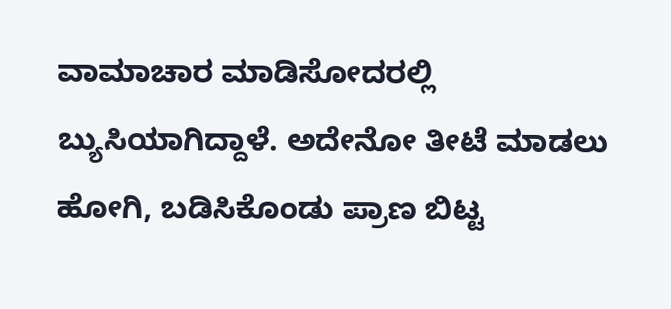ವಾಮಾಚಾರ ಮಾಡಿಸೋದರಲ್ಲಿ ಬ್ಯುಸಿಯಾಗಿದ್ದಾಳೆ. ಅದೇನೋ ತೀಟೆ ಮಾಡಲು ಹೋಗಿ, ಬಡಿಸಿಕೊಂಡು ಪ್ರಾಣ ಬಿಟ್ಟ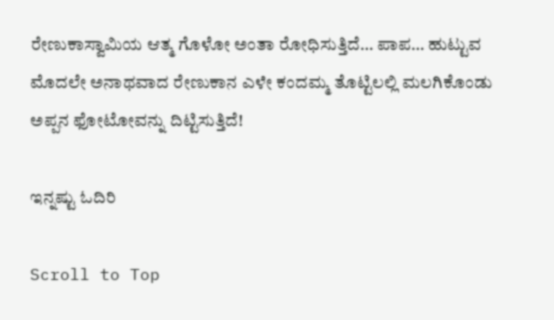ರೇಣುಕಾಸ್ವಾಮಿಯ ಆತ್ಮ ಗೊಳೋ ಅಂತಾ ರೋಧಿಸುತ್ತಿದೆ… ಪಾಪ… ಹುಟ್ಟುವ ಮೊದಲೇ ಅನಾಥವಾದ ರೇಣುಕಾನ ಎಳೇ ಕಂದಮ್ಮ ತೊಟ್ಟಿಲಲ್ಲಿ ಮಲಗಿಕೊಂಡು ಅಪ್ಪನ ಫೋಟೋವನ್ನು ದಿಟ್ಟಿಸುತ್ತಿದೆ!

ಇನ್ನಷ್ಟು ಓದಿರಿ

Scroll to Top